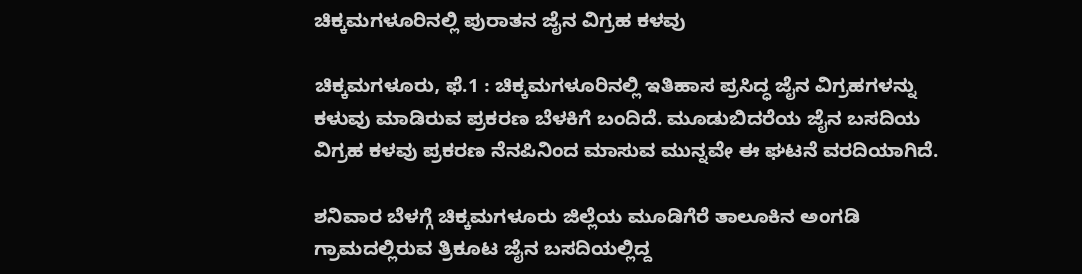ಚಿಕ್ಕಮಗಳೂರಿನಲ್ಲಿ ಪುರಾತನ ಜೈನ ವಿಗ್ರಹ ಕಳವು

ಚಿಕ್ಕಮಗಳೂರು, ಫೆ.1 : ಚಿಕ್ಕಮಗಳೂರಿನಲ್ಲಿ ಇತಿಹಾಸ ಪ್ರಸಿದ್ಧ ಜೈನ ವಿಗ್ರಹಗಳನ್ನು ಕಳುವು ಮಾಡಿರುವ ಪ್ರಕರಣ ಬೆಳಕಿಗೆ ಬಂದಿದೆ. ಮೂಡುಬಿದರೆಯ ಜೈನ ಬಸದಿಯ ವಿಗ್ರಹ ಕಳವು ಪ್ರಕರಣ ನೆನಪಿನಿಂದ ಮಾಸುವ ಮುನ್ನವೇ ಈ ಘಟನೆ ವರದಿಯಾಗಿದೆ.

ಶನಿವಾರ ಬೆಳಗ್ಗೆ ಚಿಕ್ಕಮಗಳೂರು ಜಿಲ್ಲೆಯ ಮೂಡಿಗೆರೆ ತಾಲೂಕಿನ ಅಂಗಡಿ ಗ್ರಾಮದಲ್ಲಿರುವ ತ್ರಿಕೂಟ ಜೈನ ಬಸದಿಯಲ್ಲಿದ್ದ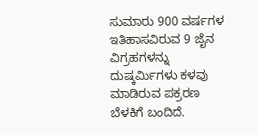ಸುಮಾರು 900 ವರ್ಷಗಳ ಇತಿಹಾಸವಿರುವ 9 ಜೈನ ವಿಗ್ರಹಗಳನ್ನು ದುಷ್ಕರ್ಮಿಗಳು ಕಳವು ಮಾಡಿರುವ ಪಕ್ರರಣ ಬೆಳಕಿಗೆ ಬಂದಿದೆ.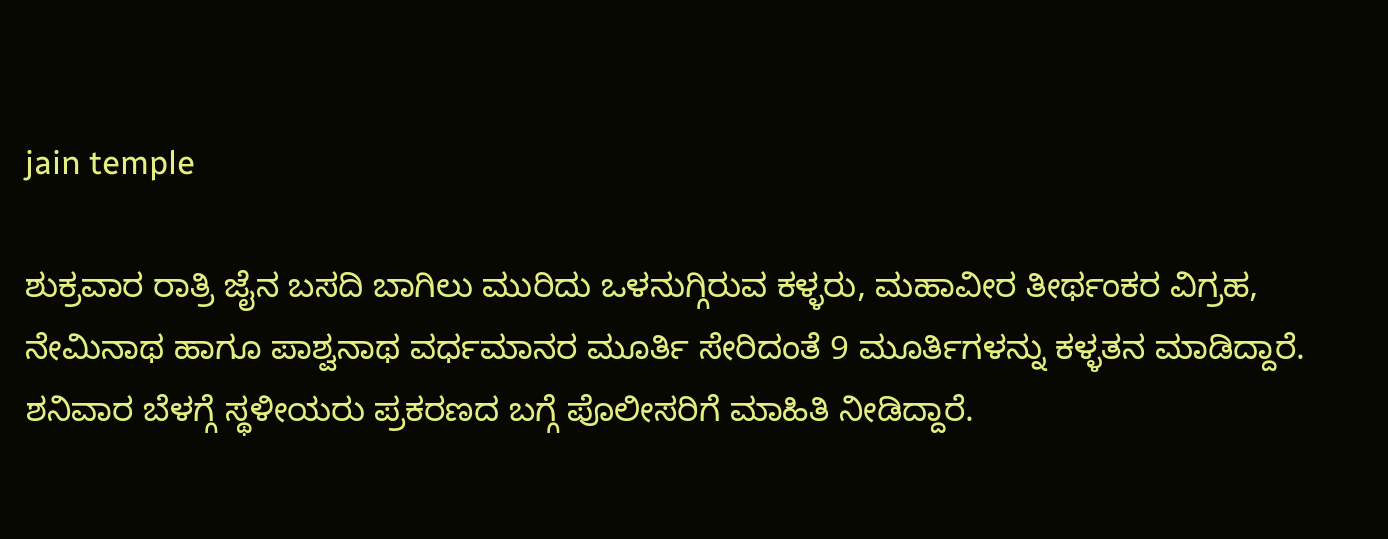jain temple

ಶುಕ್ರವಾರ ರಾತ್ರಿ ಜೈನ ಬಸದಿ ಬಾಗಿಲು ಮುರಿದು ಒಳನುಗ್ಗಿರುವ ಕಳ್ಳರು, ಮಹಾವೀರ ತೀರ್ಥಂಕರ ವಿಗ್ರಹ, ನೇಮಿನಾಥ ಹಾಗೂ ಪಾಶ್ವನಾಥ ವರ್ಧಮಾನರ ಮೂರ್ತಿ ಸೇರಿದಂತೆ 9 ಮೂರ್ತಿಗಳನ್ನು ಕಳ್ಳತನ ಮಾಡಿದ್ದಾರೆ. ಶನಿವಾರ ಬೆಳಗ್ಗೆ ಸ್ಥಳೀಯರು ಪ್ರಕರಣದ ಬಗ್ಗೆ ಪೊಲೀಸರಿಗೆ ಮಾಹಿತಿ ನೀಡಿದ್ದಾರೆ.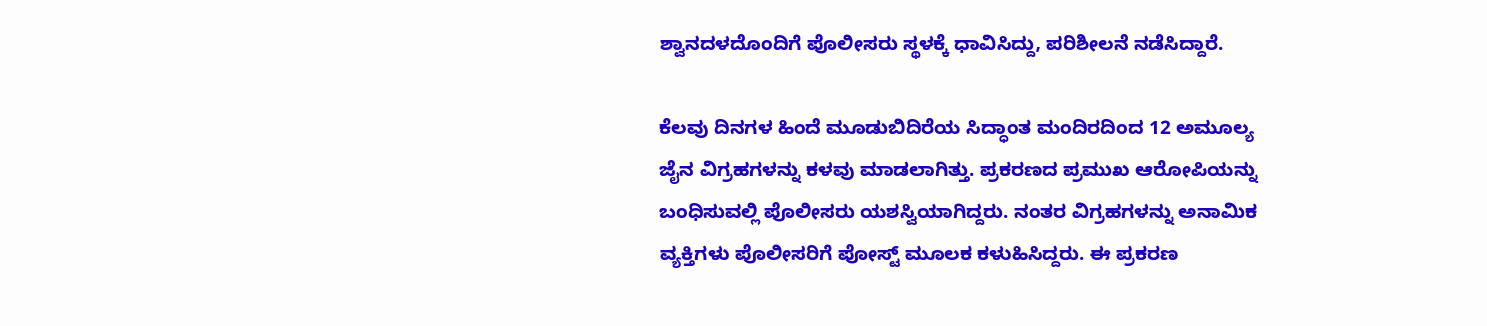ಶ್ವಾನದಳದೊಂದಿಗೆ ಪೊಲೀಸರು ಸ್ಥಳಕ್ಕೆ ಧಾವಿಸಿದ್ದು, ಪರಿಶೀಲನೆ ನಡೆಸಿದ್ದಾರೆ.

ಕೆಲವು ದಿನಗಳ ಹಿಂದೆ ಮೂಡುಬಿದಿರೆಯ ಸಿದ್ಧಾಂತ ಮಂದಿರದಿಂದ 12 ಅಮೂಲ್ಯ ಜೈನ ವಿಗ್ರಹಗಳನ್ನು ಕಳವು ಮಾಡಲಾಗಿತ್ತು. ಪ್ರಕರಣದ ಪ್ರಮುಖ ಆರೋಪಿಯನ್ನು ಬಂಧಿಸುವಲ್ಲಿ ಪೊಲೀಸರು ಯಶಸ್ವಿಯಾಗಿದ್ದರು. ನಂತರ ವಿಗ್ರಹಗಳನ್ನು ಅನಾಮಿಕ ವ್ಯಕ್ತಿಗಳು ಪೊಲೀಸರಿಗೆ ಪೋಸ್ಟ್ ಮೂಲಕ ಕಳುಹಿಸಿದ್ದರು. ಈ ಪ್ರಕರಣ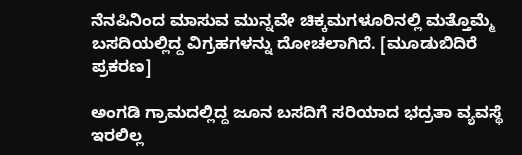ನೆನಪಿನಿಂದ ಮಾಸುವ ಮುನ್ನವೇ ಚಿಕ್ಕಮಗಳೂರಿನಲ್ಲಿ ಮತ್ತೊಮ್ಮೆ ಬಸದಿಯಲ್ಲಿದ್ದ ವಿಗ್ರಹಗಳನ್ನು ದೋಚಲಾಗಿದೆ. [ಮೂಡುಬಿದಿರೆ ಪ್ರಕರಣ]

ಅಂಗಡಿ ಗ್ರಾಮದಲ್ಲಿದ್ದ ಜೂನ ಬಸದಿಗೆ ಸರಿಯಾದ ಭದ್ರತಾ ವ್ಯವಸ್ಥೆ ಇರಲಿಲ್ಲ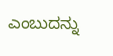ಎಂಬುದನ್ನು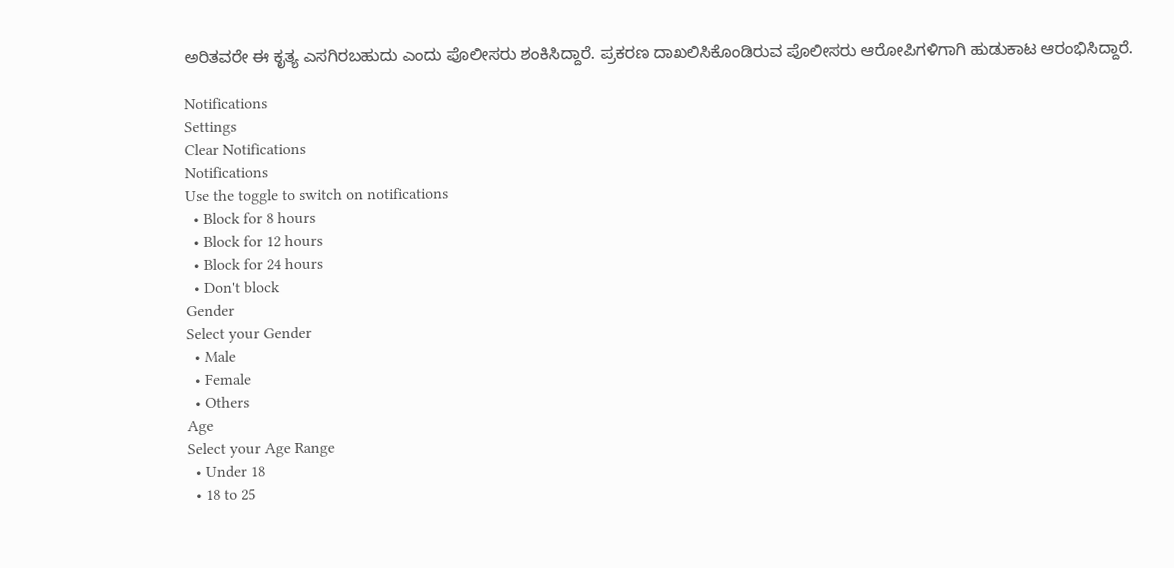ಅರಿತವರೇ ಈ ಕೃತ್ಯ ಎಸಗಿರಬಹುದು ಎಂದು ಪೊಲೀಸರು ಶಂಕಿಸಿದ್ದಾರೆ. ಪ್ರಕರಣ ದಾಖಲಿಸಿಕೊಂಡಿರುವ ಪೊಲೀಸರು ಆರೋಪಿಗಳಿಗಾಗಿ ಹುಡುಕಾಟ ಆರಂಭಿಸಿದ್ದಾರೆ.

Notifications
Settings
Clear Notifications
Notifications
Use the toggle to switch on notifications
  • Block for 8 hours
  • Block for 12 hours
  • Block for 24 hours
  • Don't block
Gender
Select your Gender
  • Male
  • Female
  • Others
Age
Select your Age Range
  • Under 18
  • 18 to 25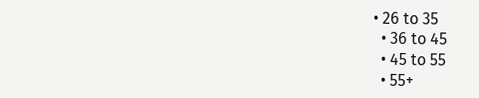• 26 to 35
  • 36 to 45
  • 45 to 55
  • 55+